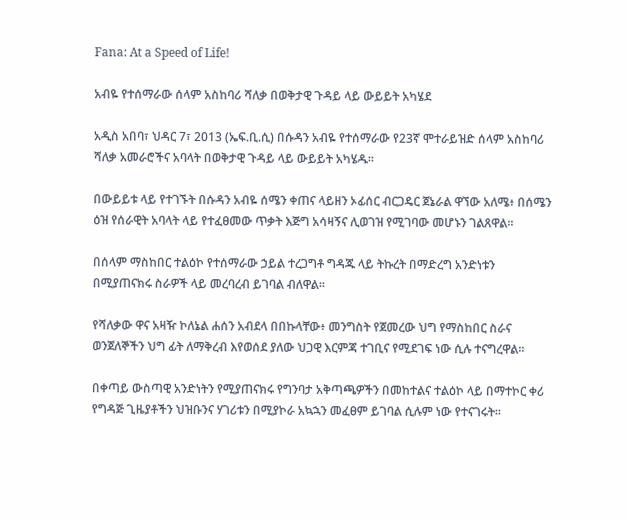Fana: At a Speed of Life!

አብዬ የተሰማራው ሰላም አስከባሪ ሻለቃ በወቅታዊ ጉዳይ ላይ ውይይት አካሄደ

አዲስ አበባ፣ ህዳር 7፣ 2013 (ኤፍ.ቢ.ሲ) በሱዳን አብዬ የተሰማራው የ23ኛ ሞተራይዝድ ሰላም አስከባሪ ሻለቃ አመራሮችና አባላት በወቅታዊ ጉዳይ ላይ ውይይት አካሄዱ።

በውይይቱ ላይ የተገኙት በሱዳን አብዬ ሰሜን ቀጠና ላይዘን ኦፊሰር ብርጋዴር ጀኔራል ዋኘው አለሜ፥ በሰሜን ዕዝ የሰራዊት አባላት ላይ የተፈፀመው ጥቃት እጅግ አሳዛኝና ሊወገዝ የሚገባው መሆኑን ገልጸዋል።

በሰላም ማስከበር ተልዕኮ የተሰማራው ኃይል ተረጋግቶ ግዳጁ ላይ ትኩረት በማድረግ አንድነቱን በሚያጠናክሩ ስራዎች ላይ መረባረብ ይገባል ብለዋል።

የሻለቃው ዋና አዛዥ ኮለኔል ሐሰን አብደላ በበኩላቸው፥ መንግስት የጀመረው ህግ የማስከበር ስራና ወንጀለኞችን ህግ ፊት ለማቅረብ እየወሰደ ያለው ህጋዊ እርምጃ ተገቢና የሚደገፍ ነው ሲሉ ተናግረዋል።

በቀጣይ ውስጣዊ አንድነትን የሚያጠናክሩ የግንባታ አቅጣጫዎችን በመከተልና ተልዕኮ ላይ በማተኮር ቀሪ የግዳጅ ጊዜያቶችን ህዝቡንና ሃገሪቱን በሚያኮራ አኳኋን መፈፀም ይገባል ሲሉም ነው የተናገሩት።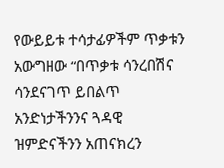የውይይቱ ተሳታፊዎችም ጥቃቱን አውግዘው “በጥቃቱ ሳንረበሽና ሳንደናገጥ ይበልጥ አንድነታችንንና ጓዳዊ ዝምድናችንን አጠናክረን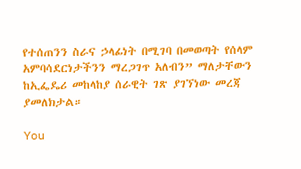የተሰጠንን ስራና ኃላፊነት በሚገባ በመወጣት የሰላም አምባሳደርነታችንን ማረጋገጥ አለብን” ማለታቸውን ከኢፌዴሪ መከላከያ ሰራዊት ገጽ ያገኘነው መረጃ ያመለክታል።

You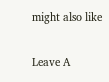might also like

Leave A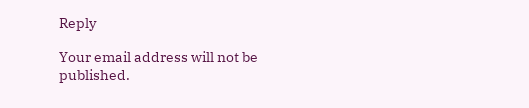Reply

Your email address will not be published.